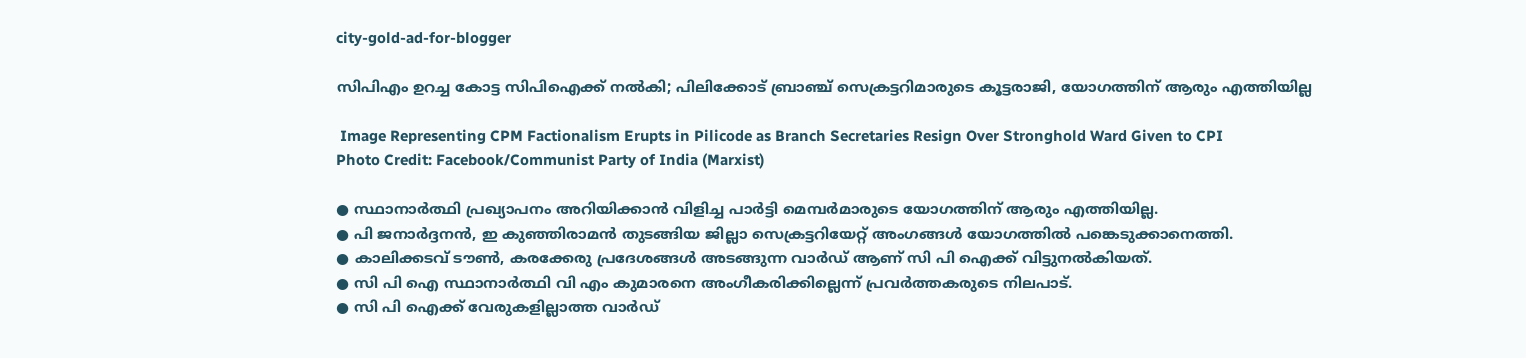city-gold-ad-for-blogger

സിപിഎം ഉറച്ച കോട്ട സിപിഐക്ക് നൽകി; പിലിക്കോട് ബ്രാഞ്ച് സെക്രട്ടറിമാരുടെ കൂട്ടരാജി, യോഗത്തിന്‌ ആരും എത്തിയില്ല

 Image Representing CPM Factionalism Erupts in Pilicode as Branch Secretaries Resign Over Stronghold Ward Given to CPI
Photo Credit: Facebook/Communist Party of India (Marxist)

● സ്ഥാനാർത്ഥി പ്രഖ്യാപനം അറിയിക്കാൻ വിളിച്ച പാർട്ടി മെമ്പർമാരുടെ യോഗത്തിന്‌ ആരും എത്തിയില്ല.
● പി ജനാർദ്ദനൻ, ഇ കുഞ്ഞിരാമൻ തുടങ്ങിയ ജില്ലാ സെക്രട്ടറിയേറ്റ്‌ അംഗങ്ങൾ യോഗത്തിൽ പങ്കെടുക്കാനെത്തി.
● കാലിക്കടവ് ടൗൺ, കരക്കേരു പ്രദേശങ്ങൾ അടങ്ങുന്ന വാർഡ്‌ ആണ്‌ സി പി ഐക്ക് വിട്ടുനൽകിയത്‌.
● സി പി ഐ സ്ഥാനാർത്ഥി വി എം കുമാരനെ അംഗീകരിക്കില്ലെന്ന്‌ പ്രവർത്തകരുടെ നിലപാട്‌.
● സി പി ഐക്ക് വേരുകളില്ലാത്ത വാർഡ്‌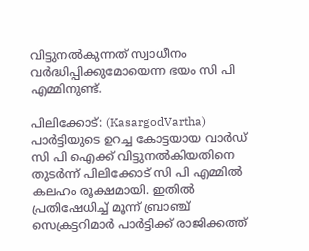വിട്ടുനൽകുന്നത്‌ സ്വാധീനം വർദ്ധിപ്പിക്കുമോയെന്ന ഭയം സി പി എമ്മിനുണ്ട്.

പിലിക്കോട്‌: (KasargodVartha) പാർട്ടിയുടെ ഉറച്ച കോട്ടയായ വാർഡ്‌ സി പി ഐക്ക് വിട്ടുനൽകിയതിനെ തുടർന്ന്‌ പിലിക്കോട്‌ സി പി എമ്മിൽ കലഹം രൂക്ഷമായി. ഇതിൽ പ്രതിഷേധിച്ച്‌ മൂന്ന്‌ ബ്രാഞ്ച്‌ സെക്രട്ടറിമാർ പാർട്ടിക്ക്‌ രാജിക്കത്ത്‌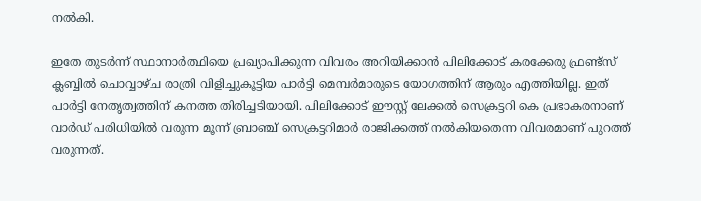നൽകി.

ഇതേ തുടർന്ന്‌ സ്ഥാനാർത്ഥിയെ പ്രഖ്യാപിക്കുന്ന വിവരം അറിയിക്കാൻ പിലിക്കോട്‌ കരക്കേരു ഫ്രണ്ട്സ് ക്ലബ്ബിൽ ചൊവ്വാഴ്ച രാത്രി വിളിച്ചുകൂട്ടിയ പാർട്ടി മെമ്പർമാരുടെ യോഗത്തിന്‌ ആരും എത്തിയില്ല. ഇത്‌ പാർട്ടി നേതൃത്വത്തിന്‌ കനത്ത തിരിച്ചടിയായി. പിലിക്കോട്‌ ഈസ്റ്റ് ലേക്കൽ സെക്രട്ടറി കെ പ്രഭാകരനാണ്‌ വാർഡ്‌ പരിധിയിൽ വരുന്ന മൂന്ന്‌ ബ്രാഞ്ച്‌ സെക്രട്ടറിമാർ രാജിക്കത്ത്‌ നൽകിയതെന്ന വിവരമാണ്‌ പുറത്ത്‌ വരുന്നത്‌.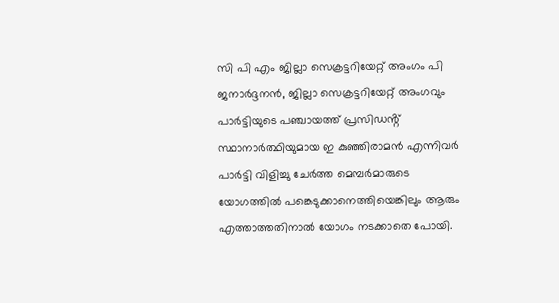സി പി എം ജില്ലാ സെക്രട്ടറിയേറ്റ്‌ അംഗം പി ജനാർദ്ദനൻ, ജില്ലാ സെക്രട്ടറിയേറ്റ്‌ അംഗവും പാർട്ടിയുടെ പഞ്ചായത്ത്‌ പ്രസിഡൻ്റ്‌ സ്ഥാനാർത്ഥിയുമായ ഇ കുഞ്ഞിരാമൻ എന്നിവർ പാർട്ടി വിളിച്ചു ചേർത്ത മെമ്പർമാരുടെ യോഗത്തിൽ പങ്കെടുക്കാനെത്തിയെങ്കിലും ആരും എത്താത്തതിനാൽ യോഗം നടക്കാതെ പോയി.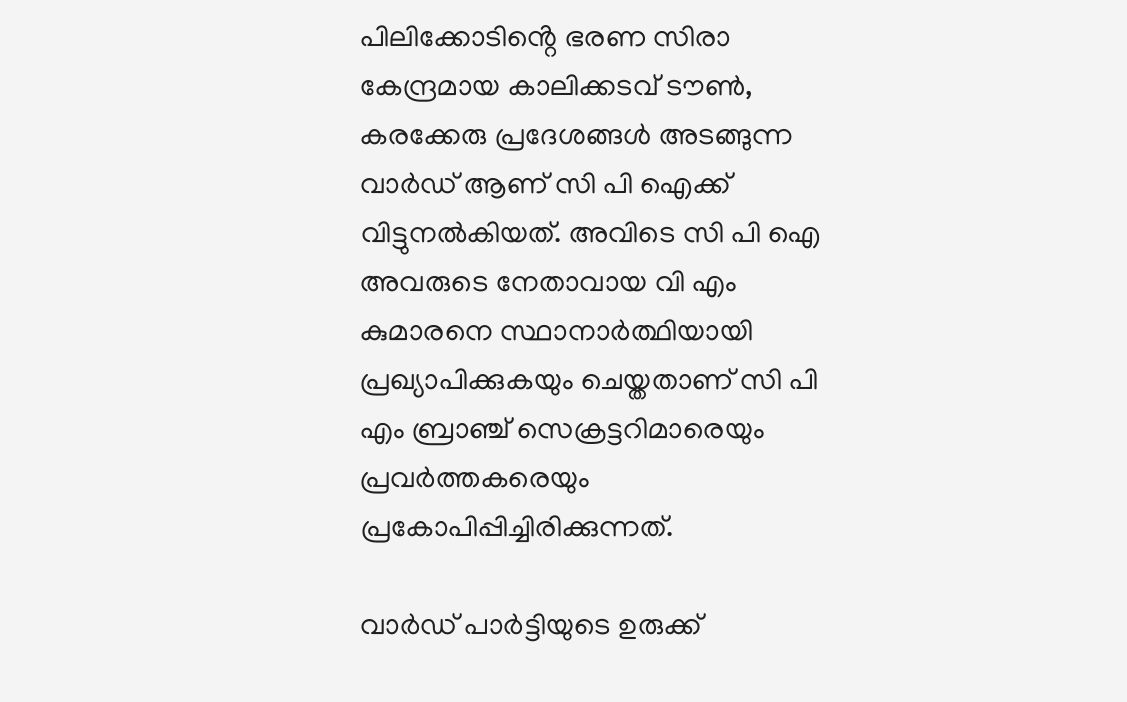പിലിക്കോടിൻ്റെ ഭരണ സിരാ കേന്ദ്രമായ കാലിക്കടവ് ടൗൺ, കരക്കേരു പ്രദേശങ്ങൾ അടങ്ങുന്ന വാർഡ്‌ ആണ്‌ സി പി ഐക്ക് വിട്ടുനൽകിയത്‌. അവിടെ സി പി ഐ അവരുടെ നേതാവായ വി എം കുമാരനെ സ്ഥാനാർത്ഥിയായി പ്രഖ്യാപിക്കുകയും ചെയ്തതാണ്‌ സി പി എം ബ്രാഞ്ച്‌ സെക്രട്ടറിമാരെയും പ്രവർത്തകരെയും പ്രകോപിപ്പിച്ചിരിക്കുന്നത്‌.

വാർഡ്‌ പാർട്ടിയുടെ ഉരുക്ക്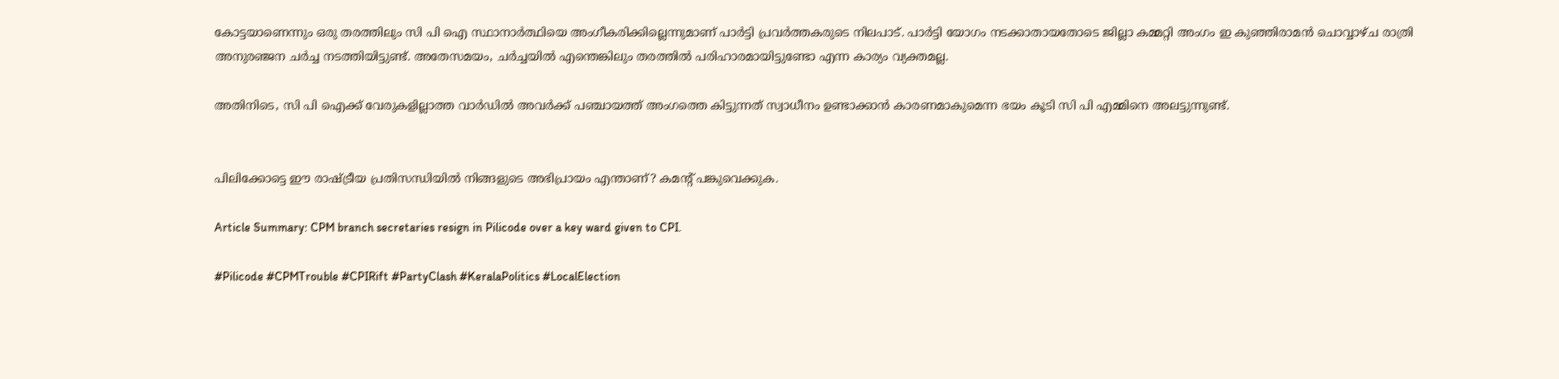കോട്ടയാണെന്നും ഒരു തരത്തിലും സി പി ഐ സ്ഥാനാർത്ഥിയെ അംഗീകരിക്കില്ലെന്നുമാണ്‌ പാർട്ടി പ്രവർത്തകരുടെ നിലപാട്‌. പാർട്ടി യോഗം നടക്കാതായതോടെ ജില്ലാ കമ്മറ്റി അംഗം ഇ കുഞ്ഞിരാമൻ ചൊവ്വാഴ്ച രാത്രി അനുരഞ്ജന ചർച്ച നടത്തിയിട്ടുണ്ട്‌. അതേസമയം, ചർച്ചയിൽ എന്തെങ്കിലും തരത്തിൽ പരിഹാരമായിട്ടുണ്ടോ എന്ന കാര്യം വ്യക്തമല്ല.

അതിനിടെ, സി പി ഐക്ക് വേരുകളില്ലാത്ത വാർഡിൽ അവർക്ക്‌ പഞ്ചായത്ത്‌ അംഗത്തെ കിട്ടുന്നത്‌ സ്വാധീനം ഉണ്ടാക്കാൻ കാരണമാകുമെന്ന ഭയം കൂടി സി പി എമ്മിനെ അലട്ടുന്നുണ്ട്‌.


പിലിക്കോട്ടെ ഈ രാഷ്ട്രീയ പ്രതിസന്ധിയിൽ നിങ്ങളുടെ അഭിപ്രായം എന്താണ്‌? കമൻ്റ്‌ പങ്കുവെക്കുക.

Article Summary: CPM branch secretaries resign in Pilicode over a key ward given to CPI.

#Pilicode #CPMTrouble #CPIRift #PartyClash #KeralaPolitics #LocalElection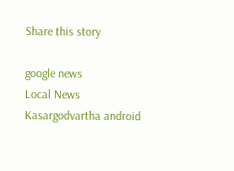Share this story

google news
Local News
Kasargodvartha android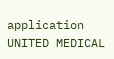application
UNITED MEDICAL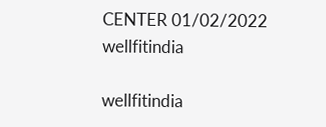CENTER 01/02/2022
wellfitindia

wellfitindia